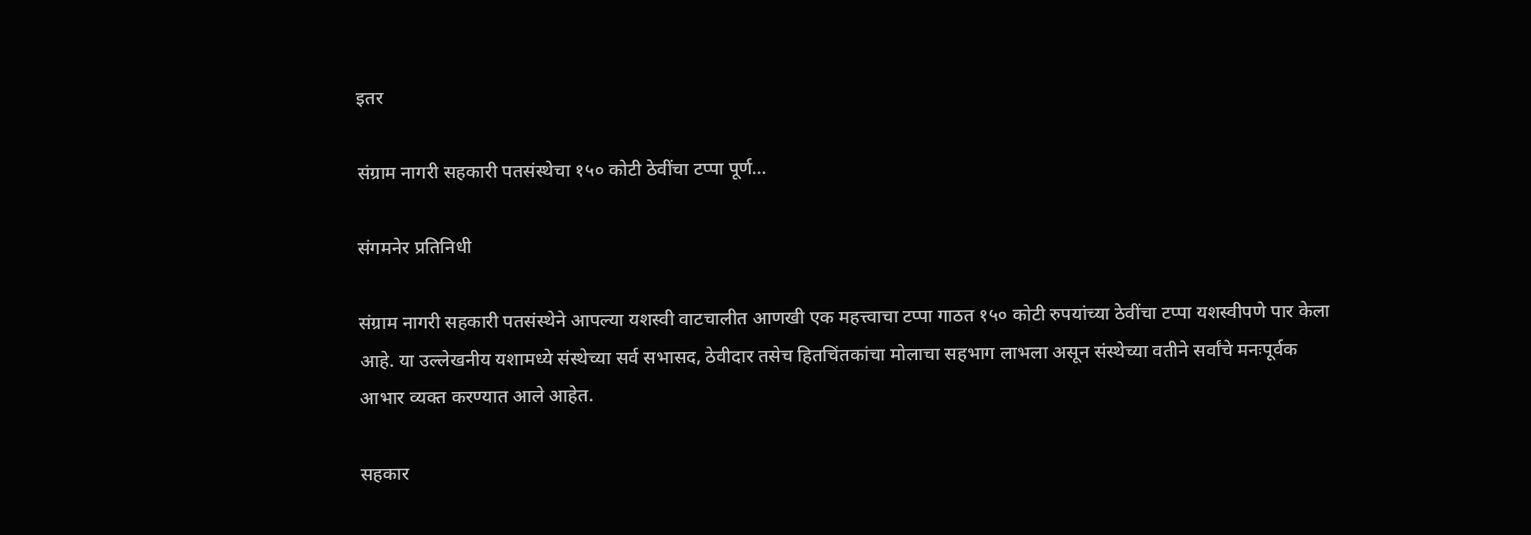इतर

संग्राम नागरी सहकारी पतसंस्थेचा १५० कोटी ठेवींचा टप्पा पूर्ण…

संगमनेर प्रतिनिधी

संग्राम नागरी सहकारी पतसंस्थेने आपल्या यशस्वी वाटचालीत आणखी एक महत्त्वाचा टप्पा गाठत १५० कोटी रुपयांच्या ठेवींचा टप्पा यशस्वीपणे पार केला आहे. या उल्लेखनीय यशामध्ये संस्थेच्या सर्व सभासद, ठेवीदार तसेच हितचिंतकांचा मोलाचा सहभाग लाभला असून संस्थेच्या वतीने सर्वांचे मनःपूर्वक आभार व्यक्त करण्यात आले आहेत.

सहकार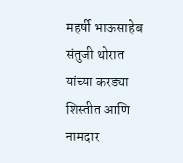महर्षी भाऊसाहेब संतुजी थोरात यांच्या करड्या शिस्तीत आणि नामदार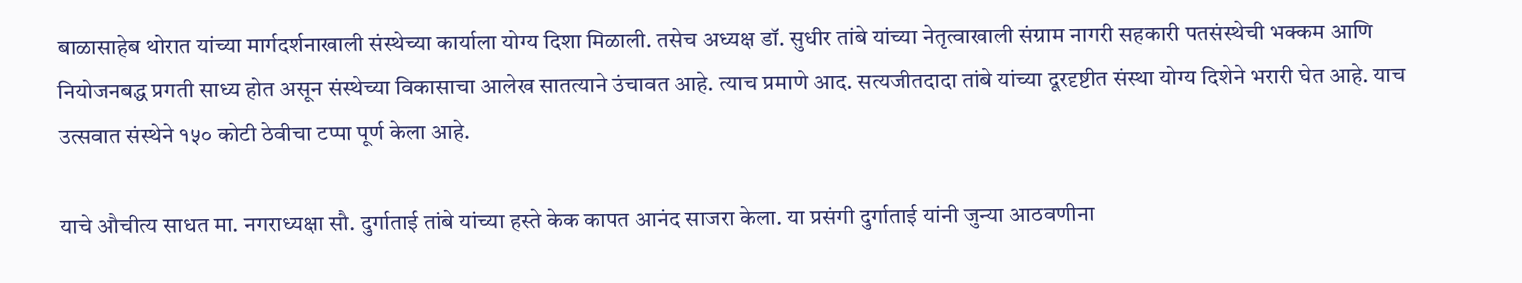बाळासाहेब थोरात यांच्या मार्गदर्शनाखाली संस्थेच्या कार्याला योग्य दिशा मिळाली. तसेच अध्यक्ष डॉ. सुधीर तांबे यांच्या नेतृत्वाखाली संग्राम नागरी सहकारी पतसंस्थेची भक्कम आणि नियोजनबद्ध प्रगती साध्य होत असून संस्थेच्या विकासाचा आलेख सातत्याने उंचावत आहे. त्याच प्रमाणे आद. सत्यजीतदादा तांबे यांच्या दूरदृष्टीत संस्था योग्य दिशेने भरारी घेत आहे. याच उत्सवात संस्थेने १५० कोटी ठेवीचा टप्पा पूर्ण केला आहे.

याचे औचीत्य साधत मा. नगराध्यक्षा सौ. दुर्गाताई तांबे यांच्या हस्ते केक कापत आनंद साजरा केला. या प्रसंगी दुर्गाताई यांनी जुन्या आठवणीना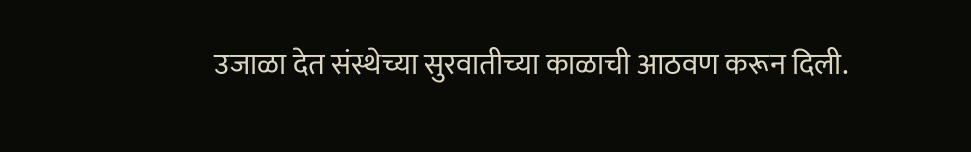उजाळा देत संस्थेच्या सुरवातीच्या काळाची आठवण करून दिली.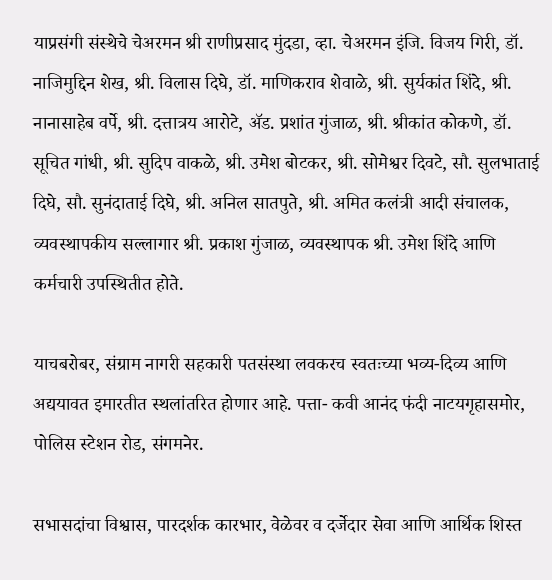याप्रसंगी संस्थेचे चेअरमन श्री राणीप्रसाद मुंदडा, व्हा. चेअरमन इंजि. विजय गिरी, डॉ. नाजिमुद्दिन शेख, श्री. विलास दिघे, डॉ. माणिकराव शेवाळे, श्री. सुर्यकांत शिंदे, श्री. नानासाहेब वर्पे, श्री. दत्तात्रय आरोटे, ॲड. प्रशांत गुंजाळ, श्री. श्रीकांत कोकणे, डॉ. सूचित गांधी, श्री. सुदिप वाकळे, श्री. उमेश बोटकर, श्री. सोमेश्वर दिवटे, सौ. सुलभाताई दिघे, सौ. सुनंदाताई दिघे, श्री. अनिल सातपुते, श्री. अमित कलंत्री आदी संचालक, व्यवस्थापकीय सल्लागार श्री. प्रकाश गुंजाळ, व्यवस्थापक श्री. उमेश शिंदे आणि कर्मचारी उपस्थितीत होते.

याचबरोबर, संग्राम नागरी सहकारी पतसंस्था लवकरच स्वतःच्या भव्य-दिव्य आणि अद्ययावत इमारतीत स्थलांतरित होणार आहे. पत्ता- कवी आनंद फंदी नाटयगृहासमोर, पोलिस स्टेशन रोड, संगमनेर.

सभासदांचा विश्वास, पारदर्शक कारभार, वेळेवर व दर्जेदार सेवा आणि आर्थिक शिस्त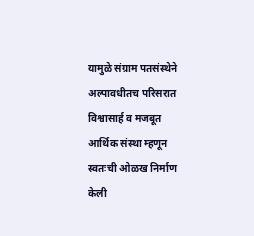यामुळे संग्राम पतसंस्थेने अल्पावधीतच परिसरात विश्वासार्ह व मजबूत आर्थिक संस्था म्हणून स्वतःची ओळख निर्माण केली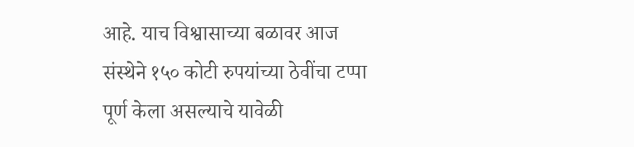आहे. याच विश्वासाच्या बळावर आज संस्थेने १५० कोटी रुपयांच्या ठेवींचा टप्पा पूर्ण केला असल्याचे यावेळी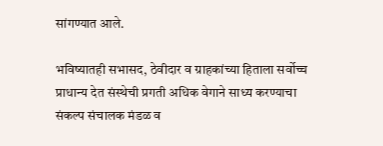सांगण्यात आले.

भविष्यातही सभासद, ठेवीदार व ग्राहकांच्या हिताला सर्वोच्च प्राधान्य देत संस्थेची प्रगती अधिक वेगाने साध्य करण्याचा संकल्प संचालक मंडळ व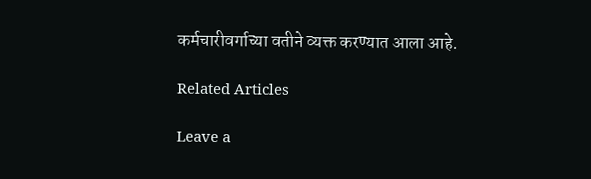कर्मचारीवर्गाच्या वतीने व्यक्त करण्यात आला आहे.

Related Articles

Leave a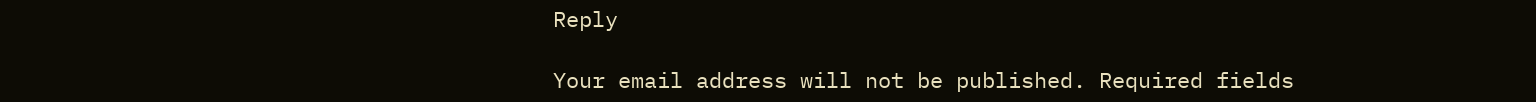Reply

Your email address will not be published. Required fields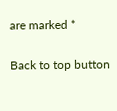are marked *

Back to top button